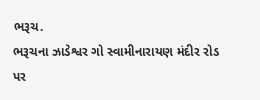ભરૂચ.
ભરૂચના ઝાડેશ્વર ગો સ્વામીનારાયણ મંદીર રોડ પર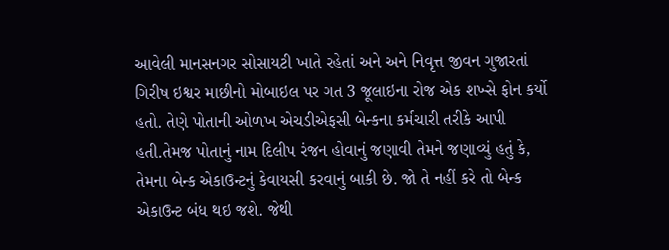આવેલી માનસનગર સોસાયટી ખાતે રહેતાં અને અને નિવૃત્ત જીવન ગુજારતાં ગિરીષ ઇશ્વર માછીનો મોબાઇલ પર ગત 3 જૂલાઇના રોજ એક શખ્સે ફોન કર્યો હતો. તેણે પોતાની ઓળખ એચડીએફસી બેન્કના કર્મચારી તરીકે આપી હતી.તેમજ પોતાનું નામ દિલીપ રંજન હોવાનું જણાવી તેમને જણાવ્યું હતું કે, તેમના બેન્ક એકાઉન્ટનું કેવાયસી કરવાનું બાકી છે. જો તે નહીં કરે તો બેન્ક એકાઉન્ટ બંધ થઇ જશે. જેથી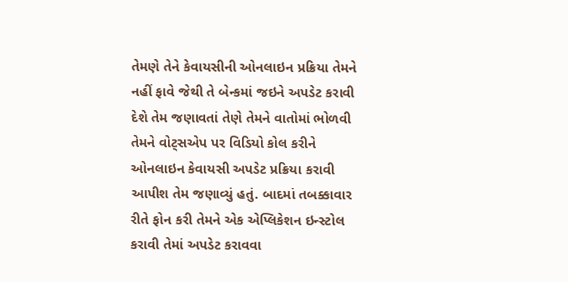તેમણે તેને કેવાયસીની ઓનલાઇન પ્રક્રિયા તેમને નહીં ફાવે જેથી તે બેન્કમાં જઇને અપડેટ કરાવી દેશે તેમ જણાવતાં તેણે તેમને વાતોમાં ભોળવી તેમને વોટ્સએપ પર વિડિયો કોલ કરીને ઓનલાઇન કેવાયસી અપડેટ પ્રક્રિયા કરાવી આપીશ તેમ જણાવ્યું હતું. બાદમાં તબક્કાવાર રીતે ફોન કરી તેમને એક એપ્લિકેશન ઇન્સ્ટોલ કરાવી તેમાં અપડેટ કરાવવા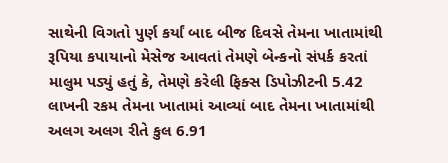સાથેની વિગતો પુર્ણ કર્યાં બાદ બીજ દિવસે તેમના ખાતામાંથી રૂપિયા કપાયાનો મેસેજ આવતાં તેમણે બેન્કનો સંપર્ક કરતાં માલુમ પડ્યું હતું કે, તેમણે કરેલી ફિક્સ ડિપોઝીટની 5.42 લાખની રકમ તેમના ખાતામાં આવ્યાં બાદ તેમના ખાતામાંથી અલગ અલગ રીતે કુલ 6.91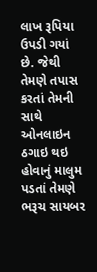લાખ રૂપિયા ઉપડી ગયાં છે. જેથી તેમણે તપાસ કરતાં તેમની સાથે ઓનલાઇન ઠગાઇ થઇ હોવાનું માલુમ પડતાં તેમણે ભરૂચ સાયબર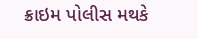ક્રાઇમ પોલીસ મથકે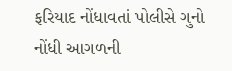ફરિયાદ નોંધાવતાં પોલીસે ગુનો નોંધી આગળની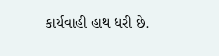કાર્યવાહી હાથ ધરી છે.